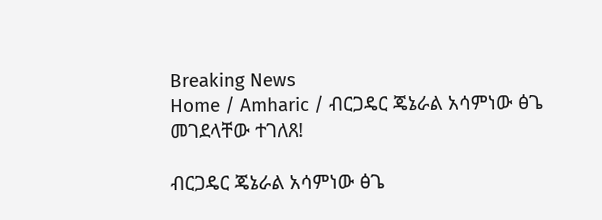Breaking News
Home / Amharic / ብርጋዴር ጄኔራል አሳምነው ፅጌ መገደላቸው ተገለጸ!

ብርጋዴር ጄኔራል አሳምነው ፅጌ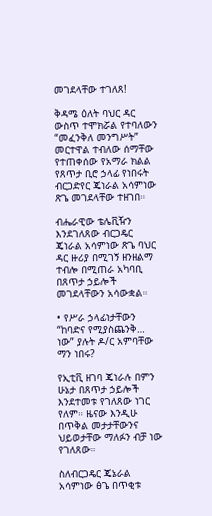መገደላቸው ተገለጸ!

ቅዳሜ ዕለት ባህር ዳር ውስጥ ተሞክሯል የተባለውን “መፈንቅለ መንግሥት” መርተዋል ተብለው ሰማቸው የተጠቀሰው የአማራ ክልል የጸጥታ ቢሮ ኃላፊ የነበሩት ብርጋድየር ጄነራል አሳምነው ጽጌ መገደላቸው ተዘገበ።

ብሔራዊው ቴሌቪዥን እንደገለጸው ብርጋዴር ጄነራል አሳምነው ጽጌ ባህር ዳር ዙሪያ በሚገኝ ዘንዘልማ ተብሎ በሚጠራ አካባቢ በጸጥታ ኃይሎች መገደላቸውን አሳውቋል።

• የሥራ ኃላፊነታቸውን “ከባድና የሚያስጨንቅ… ነው” ያሉት ዶ/ር አምባቸው ማን ነበሩ?

የኢቲቪ ዘገባ ጄነራሉ በምን ሁኔታ በጸጥታ ኃይሎች እንደተመቱ የገለጸው ነገር የለም። ዜናው እንዲሁ በጥቅል መታታቸውንና ህይወታቸው ማለፉን ብቻ ነው የገለጸው።

ስለብርጋዴር ጄኔራል አሳምነው ፅጌ በጥቂቱ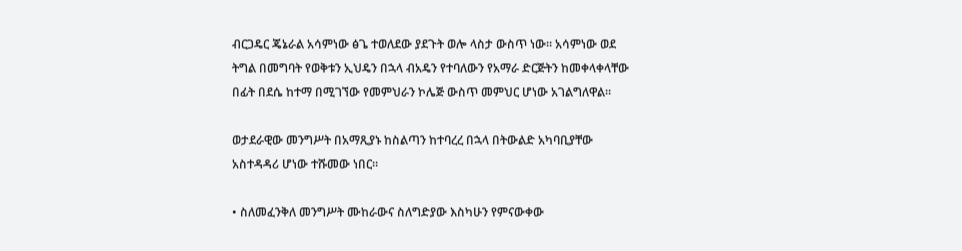ብርጋዴር ጄኔራል አሳምነው ፅጌ ተወለደው ያደጉት ወሎ ላስታ ውስጥ ነው። አሳምነው ወደ ትግል በመግባት የወቅቱን ኢህዴን በኋላ ብአዴን የተባለውን የአማራ ድርጅትን ከመቀላቀላቸው በፊት በደሴ ከተማ በሚገኘው የመምህራን ኮሌጅ ውስጥ መምህር ሆነው አገልግለዋል።

ወታደራዊው መንግሥት በአማጺያኑ ከስልጣን ከተባረረ በኋላ በትውልድ አካባቢያቸው አስተዳዳሪ ሆነው ተሹመው ነበር።

• ስለመፈንቅለ መንግሥት ሙከራውና ስለግድያው እስካሁን የምናውቀው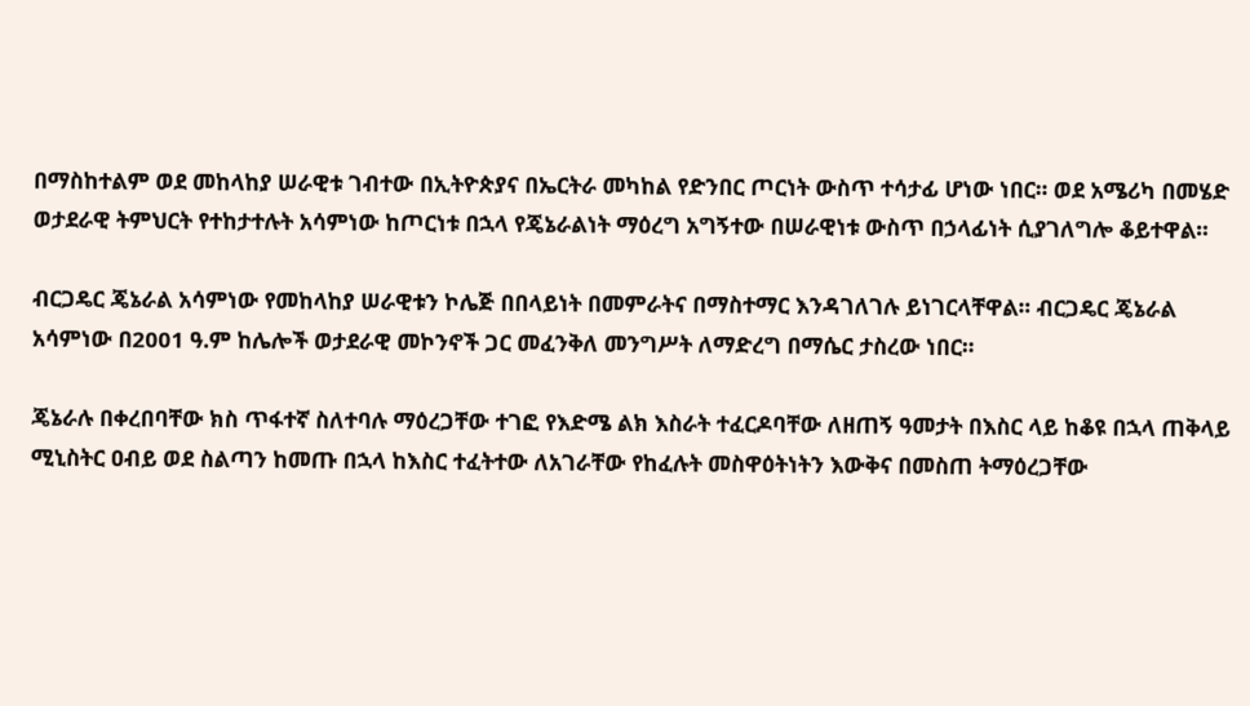በማስከተልም ወደ መከላከያ ሠራዊቱ ገብተው በኢትዮጵያና በኤርትራ መካከል የድንበር ጦርነት ውስጥ ተሳታፊ ሆነው ነበር። ወደ አሜሪካ በመሄድ ወታደራዊ ትምህርት የተከታተሉት አሳምነው ከጦርነቱ በኋላ የጄኔራልነት ማዕረግ አግኝተው በሠራዊነቱ ውስጥ በኃላፊነት ሲያገለግሎ ቆይተዋል።

ብርጋዴር ጄኔራል አሳምነው የመከላከያ ሠራዊቱን ኮሌጅ በበላይነት በመምራትና በማስተማር እንዳገለገሉ ይነገርላቸዋል። ብርጋዴር ጄኔራል አሳምነው በ2001 ዓ.ም ከሌሎች ወታደራዊ መኮንኖች ጋር መፈንቅለ መንግሥት ለማድረግ በማሴር ታስረው ነበር።

ጄኔራሉ በቀረበባቸው ክስ ጥፋተኛ ስለተባሉ ማዕረጋቸው ተገፎ የእድሜ ልክ እስራት ተፈርዶባቸው ለዘጠኝ ዓመታት በእስር ላይ ከቆዩ በኋላ ጠቅላይ ሚኒስትር ዐብይ ወደ ስልጣን ከመጡ በኋላ ከእስር ተፈትተው ለአገራቸው የከፈሉት መስዋዕትነትን እውቅና በመስጠ ትማዕረጋቸው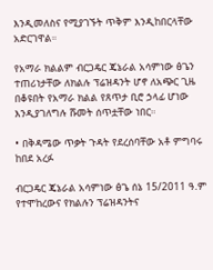እንዲመለስና የሚያገኙት ጥቅም እንዲከበርላቸው አድርገዋል።

የአማራ ክልልም ብርጋዴር ጄኔራል አሳምነው ፅጌን ተጠሪነታቸው ለክልሉ ፕሬዝዳንት ሆኖ ለአጭር ጊዜ በቆዩበት የአማራ ክልል የጸጥታ ቢሮ ኃላፊ ሆነው እንዲያገለግሉ ሹመት ሰጥቷቸው ነበር።

• በቅዳሜው ጥቃት ጉዳት የደረሰባቸው አቶ ምግባሩ ከበደ አረፉ

ብርጋዴር ጄኔራል አሳምነው ፅጌ ሰኔ 15/2011 ዓ.ም የተሞከረውና የክልሉን ፕሬዝዳንትና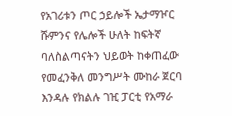የአገሪቱን ጦር ኃይሎች ኤታማዦር ሹምንና የሌሎች ሁለት ከፍትኛ ባለስልጣናትን ህይወት ከቀጠፈው የመፈንቅለ መንግሥት ሙከራ ጀርባ እንዳሉ የክልሉ ገዢ ፓርቲ የአማራ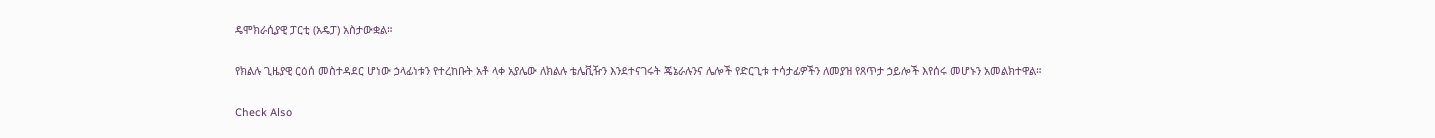ዴሞክራሲያዊ ፓርቲ (አዴፓ) አስታውቋል።

የክልሉ ጊዜያዊ ርዕሰ መስተዳደር ሆነው ኃላፊነቱን የተረከቡት አቶ ላቀ አያሌው ለክልሉ ቴሌቪዥን እንደተናገሩት ጄኔራሉንና ሌሎች የድርጊቱ ተሳታፊዎችን ለመያዝ የጸጥታ ኃይሎች እየሰሩ መሆኑን አመልክተዋል።

Check Also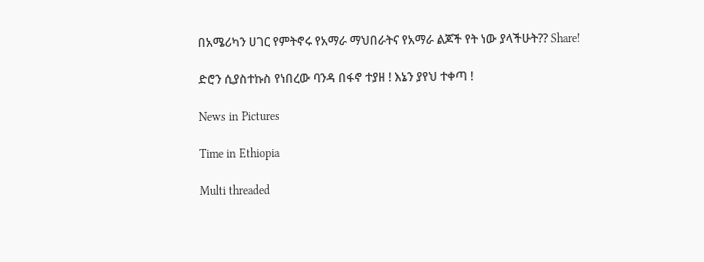በአሜሪካን ሀገር የምትኖሩ የአማራ ማህበራትና የአማራ ልጆች የት ነው ያላችሁት?? Share!

ድሮን ሲያስተኩስ የነበረው ባንዳ በፋኖ ተያዘ ! እኔን ያየህ ተቀጣ !

News in Pictures

Time in Ethiopia

Multi threaded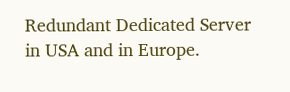Redundant Dedicated Server in USA and in Europe.